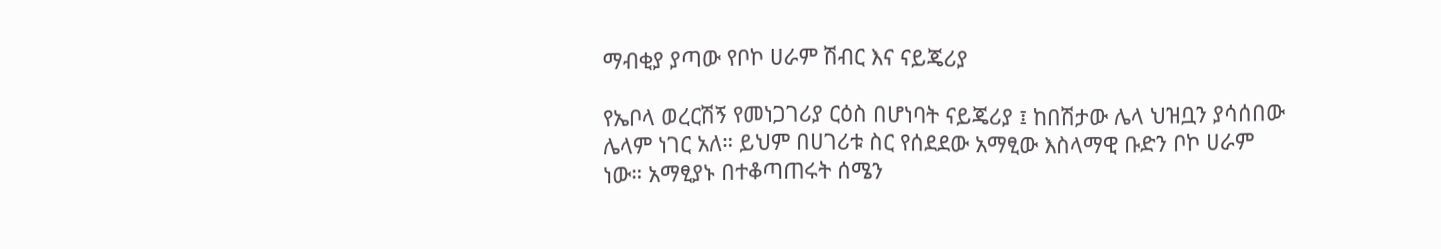ማብቂያ ያጣው የቦኮ ሀራም ሽብር እና ናይጄሪያ

የኤቦላ ወረርሽኝ የመነጋገሪያ ርዕስ በሆነባት ናይጄሪያ ፤ ከበሽታው ሌላ ህዝቧን ያሳሰበው ሌላም ነገር አለ። ይህም በሀገሪቱ ስር የሰደደው አማፂው እስላማዊ ቡድን ቦኮ ሀራም ነው። አማፂያኑ በተቆጣጠሩት ሰሜን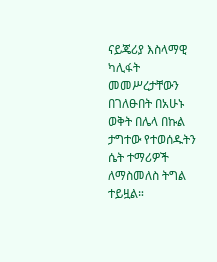ናይጄሪያ እስላማዊ ካሊፋት መመሥረታቸውን በገለፁበት በአሁኑ ወቅት በሌላ በኩል ታግተው የተወሰዱትን ሴት ተማሪዎች ለማስመለስ ትግል ተይዟል።